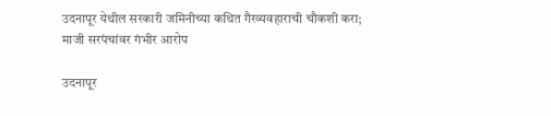उदनापूर येथील सरकारी जमिनीच्या कथित गैरव्यवहाराची चौकशी करा; माजी सरपंचांवर गंभीर आरोप

उदनापूर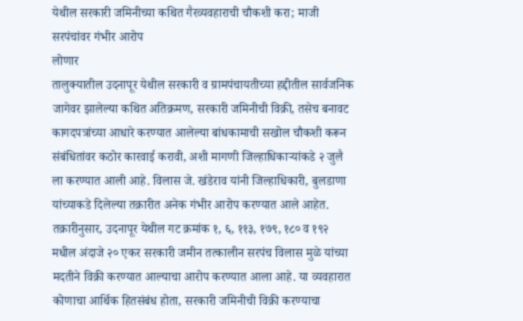येथील सरकारी जमिनीच्या कथित गैरव्यवहाराची चौकशी करा; माजी सरपंचांवर गंभीर आरोप
लोणार
तालुक्यातील उदनापूर येथील सरकारी व ग्रामपंचायतीच्या हद्दीतील सार्वजनिक जागेवर झालेल्या कथित अतिक्रमण, सरकारी जमिनीची विक्री, तसेच बनावट कागदपत्रांच्या आधारे करण्यात आलेल्या बांधकामाची सखोल चौकशी करून संबंधितांवर कठोर कारवाई करावी, अशी मागणी जिल्हाधिकाऱ्यांकडे २ जुलै ला करण्यात आली आहे. विलास जे. खंडेराव यांनी जिल्हाधिकारी, बुलडाणा यांच्याकडे दिलेल्या तक्रारीत अनेक गंभीर आरोप करण्यात आले आहेत.
तक्रारीनुसार, उदनापूर येथील गट क्रमांक १, ६, ११३, १७९, १८० व १९२ मधील अंदाजे २० एकर सरकारी जमीन तत्कालीन सरपंच विलास मुळे यांच्या मदतीने विक्री करण्यात आल्याचा आरोप करण्यात आला आहे. या व्यवहारात कोणाचा आर्थिक हितसंबंध होता, सरकारी जमिनीची विक्री करण्याचा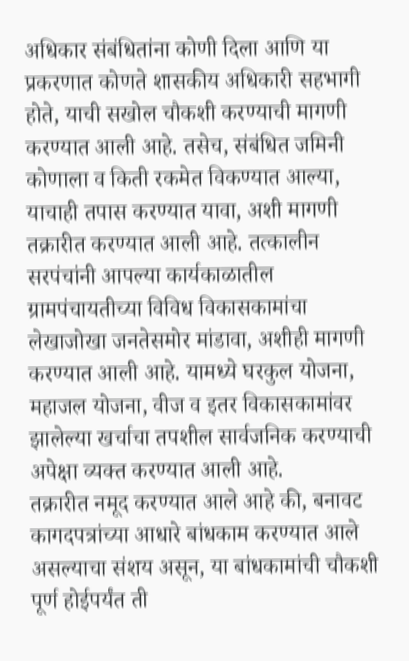अधिकार संबंधितांना कोणी दिला आणि या प्रकरणात कोणते शासकीय अधिकारी सहभागी होते, याची सखोल चौकशी करण्याची मागणी करण्यात आली आहे. तसेच, संबंधित जमिनी कोणाला व किती रकमेत विकण्यात आल्या, याचाही तपास करण्यात यावा, अशी मागणी तक्रारीत करण्यात आली आहे. तत्कालीन सरपंचांनी आपल्या कार्यकाळातील ग्रामपंचायतीच्या विविध विकासकामांचा लेखाजोखा जनतेसमोर मांडावा, अशीही मागणी करण्यात आली आहे. यामध्ये घरकुल योजना, महाजल योजना, वीज व इतर विकासकामांवर झालेल्या खर्चाचा तपशील सार्वजनिक करण्याची अपेक्षा व्यक्त करण्यात आली आहे.
तक्रारीत नमूद करण्यात आले आहे की, बनावट कागदपत्रांच्या आधारे बांधकाम करण्यात आले असल्याचा संशय असून, या बांधकामांची चौकशी पूर्ण होईपर्यंत ती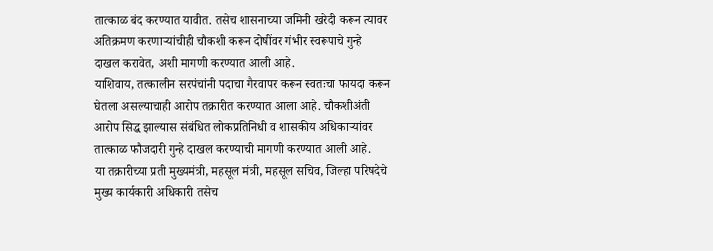तात्काळ बंद करण्यात यावीत. तसेच शासनाच्या जमिनी खरेदी करून त्यावर अतिक्रमण करणाऱ्यांचीही चौकशी करून दोषींवर गंभीर स्वरूपाचे गुन्हे दाखल करावेत, अशी मागणी करण्यात आली आहे.
याशिवाय, तत्कालीन सरपंचांनी पदाचा गैरवापर करून स्वतःचा फायदा करून घेतला असल्याचाही आरोप तक्रारीत करण्यात आला आहे. चौकशीअंती आरोप सिद्ध झाल्यास संबंधित लोकप्रतिनिधी व शासकीय अधिकाऱ्यांवर तात्काळ फौजदारी गुन्हे दाखल करण्याची मागणी करण्यात आली आहे.
या तक्रारीच्या प्रती मुख्यमंत्री, महसूल मंत्री, महसूल सचिव, जिल्हा परिषदेचे मुख्य कार्यकारी अधिकारी तसेच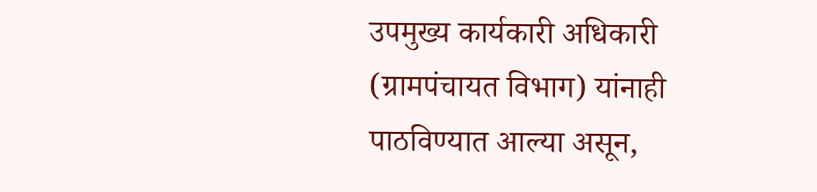उपमुख्य कार्यकारी अधिकारी (ग्रामपंचायत विभाग) यांनाही पाठविण्यात आल्या असून,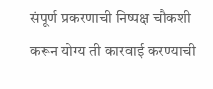संपूर्ण प्रकरणाची निष्पक्ष चौकशी करून योग्य ती कारवाई करण्याची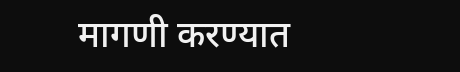मागणी करण्यात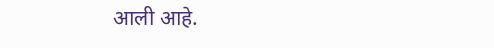आली आहे.